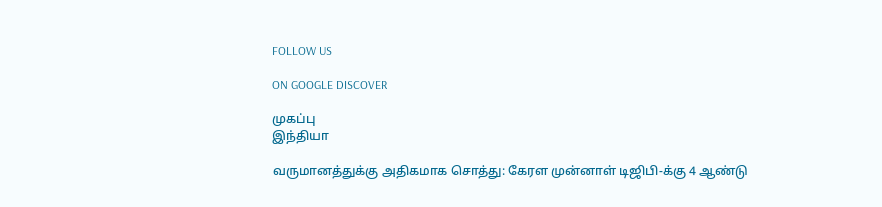FOLLOW US

ON GOOGLE DISCOVER

முகப்பு
இந்தியா

வருமானத்துக்கு அதிகமாக சொத்து: கேரள முன்னாள் டிஜிபி-க்கு 4 ஆண்டு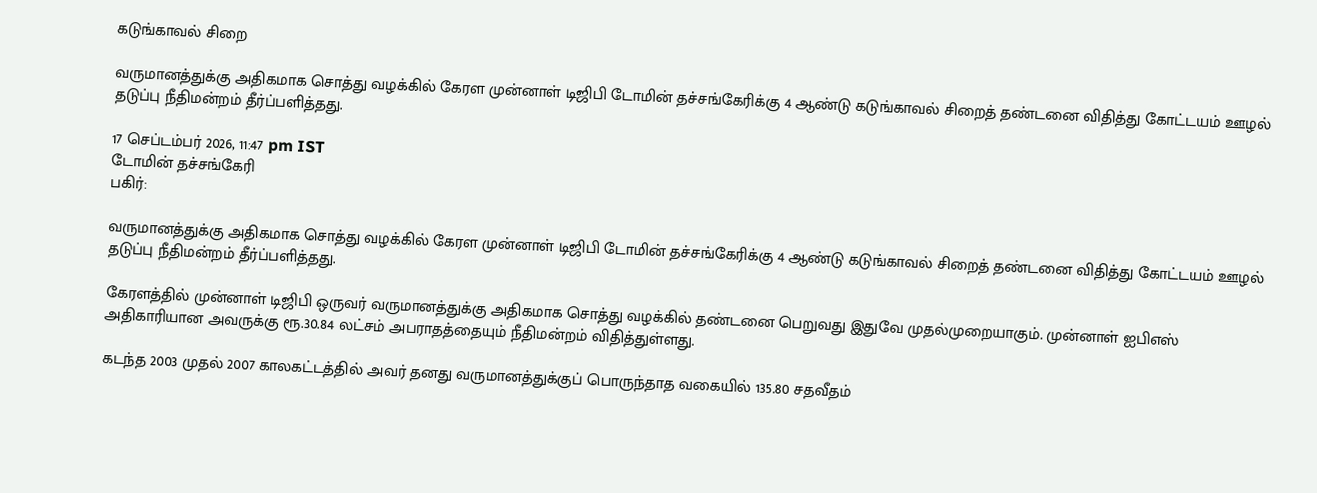கடுங்காவல் சிறை

வருமானத்துக்கு அதிகமாக சொத்து வழக்கில் கேரள முன்னாள் டிஜிபி டோமின் தச்சங்கேரிக்கு 4 ஆண்டு கடுங்காவல் சிறைத் தண்டனை விதித்து கோட்டயம் ஊழல் தடுப்பு நீதிமன்றம் தீர்ப்பளித்தது.

17 செப்டம்பர் 2026, 11:47 pm IST
டோமின் தச்சங்கேரி
பகிர்:

வருமானத்துக்கு அதிகமாக சொத்து வழக்கில் கேரள முன்னாள் டிஜிபி டோமின் தச்சங்கேரிக்கு 4 ஆண்டு கடுங்காவல் சிறைத் தண்டனை விதித்து கோட்டயம் ஊழல் தடுப்பு நீதிமன்றம் தீர்ப்பளித்தது.

கேரளத்தில் முன்னாள் டிஜிபி ஒருவர் வருமானத்துக்கு அதிகமாக சொத்து வழக்கில் தண்டனை பெறுவது இதுவே முதல்முறையாகும். முன்னாள் ஐபிஎஸ் அதிகாரியான அவருக்கு ரூ.30.84 லட்சம் அபராதத்தையும் நீதிமன்றம் விதித்துள்ளது.

கடந்த 2003 முதல் 2007 காலகட்டத்தில் அவர் தனது வருமானத்துக்குப் பொருந்தாத வகையில் 135.80 சதவீதம்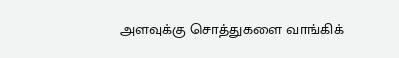அளவுக்கு சொத்துகளை வாங்கிக்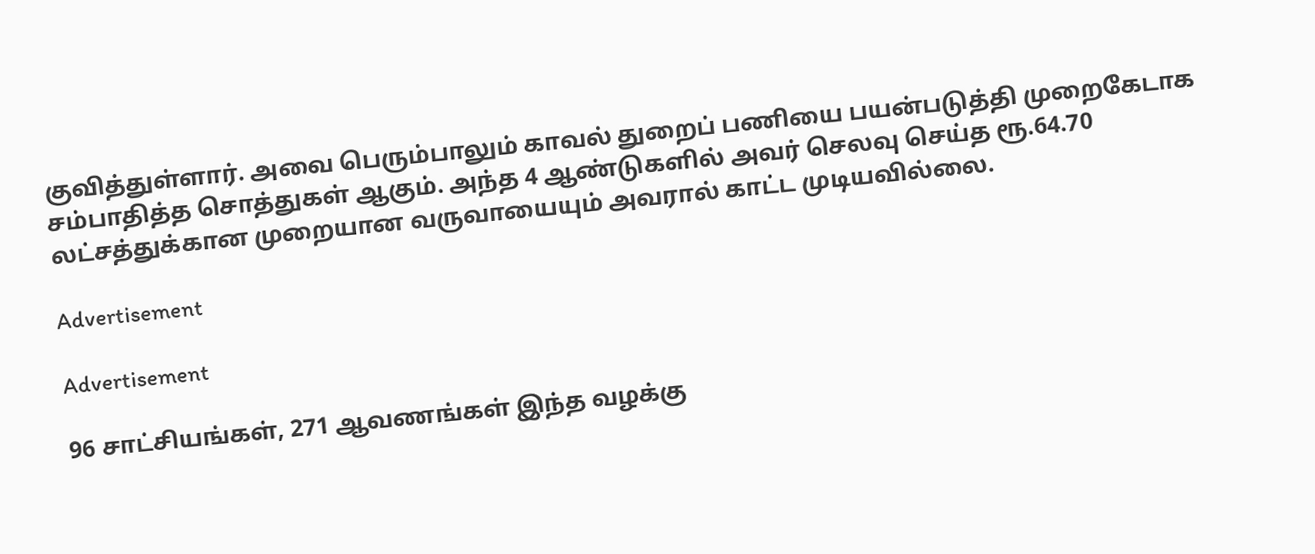குவித்துள்ளார். அவை பெரும்பாலும் காவல் துறைப் பணியை பயன்படுத்தி முறைகேடாக சம்பாதித்த சொத்துகள் ஆகும். அந்த 4 ஆண்டுகளில் அவர் செலவு செய்த ரூ.64.70 லட்சத்துக்கான முறையான வருவாயையும் அவரால் காட்ட முடியவில்லை.

Advertisement

Advertisement

96 சாட்சியங்கள், 271 ஆவணங்கள் இந்த வழக்கு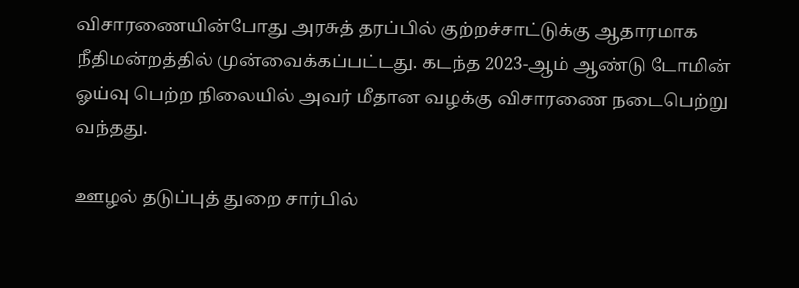விசாரணையின்போது அரசுத் தரப்பில் குற்றச்சாட்டுக்கு ஆதாரமாக நீதிமன்றத்தில் முன்வைக்கப்பட்டது. கடந்த 2023-ஆம் ஆண்டு டோமின் ஓய்வு பெற்ற நிலையில் அவர் மீதான வழக்கு விசாரணை நடைபெற்று வந்தது.

ஊழல் தடுப்புத் துறை சார்பில்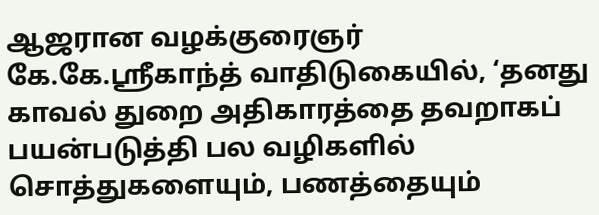ஆஜரான வழக்குரைஞர் கே.கே.ஸ்ரீகாந்த் வாதிடுகையில், ‘தனது காவல் துறை அதிகாரத்தை தவறாகப் பயன்படுத்தி பல வழிகளில் சொத்துகளையும், பணத்தையும்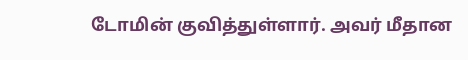டோமின் குவித்துள்ளார். அவர் மீதான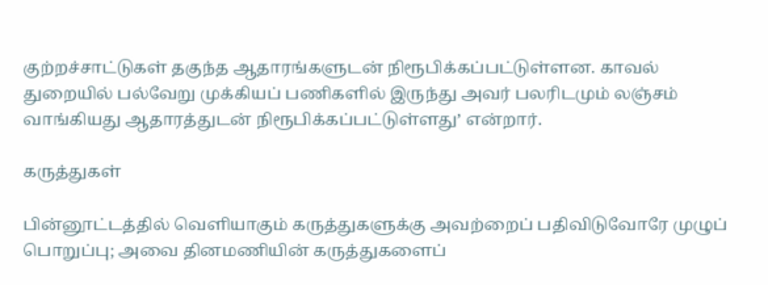குற்றச்சாட்டுகள் தகுந்த ஆதாரங்களுடன் நிரூபிக்கப்பட்டுள்ளன. காவல் துறையில் பல்வேறு முக்கியப் பணிகளில் இருந்து அவர் பலரிடமும் லஞ்சம் வாங்கியது ஆதாரத்துடன் நிரூபிக்கப்பட்டுள்ளது’ என்றார்.

கருத்துகள்

பின்னூட்டத்தில் வெளியாகும் கருத்துகளுக்கு அவற்றைப் பதிவிடுவோரே முழுப் பொறுப்பு; அவை தினமணியின் கருத்துகளைப்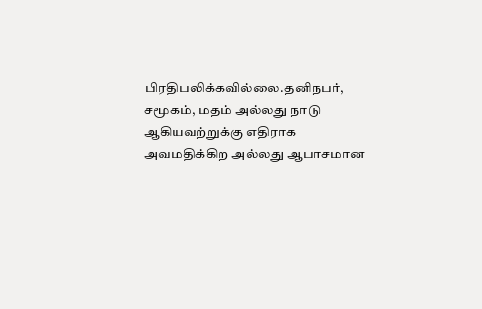பிரதிபலிக்கவில்லை.தனிநபர், சமூகம், மதம் அல்லது நாடு ஆகியவற்றுக்கு எதிராக அவமதிக்கிற அல்லது ஆபாசமான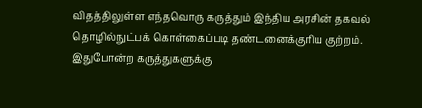விதத்திலுள்ள எந்தவொரு கருத்தும் இந்திய அரசின் தகவல் தொழில்நுட்பக் கொள்கைப்படி தண்டனைக்குரிய குற்றம். இதுபோன்ற கருத்துகளுக்கு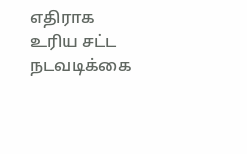எதிராக உரிய சட்ட நடவடிக்கை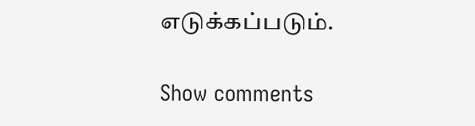எடுக்கப்படும்.

Show comments